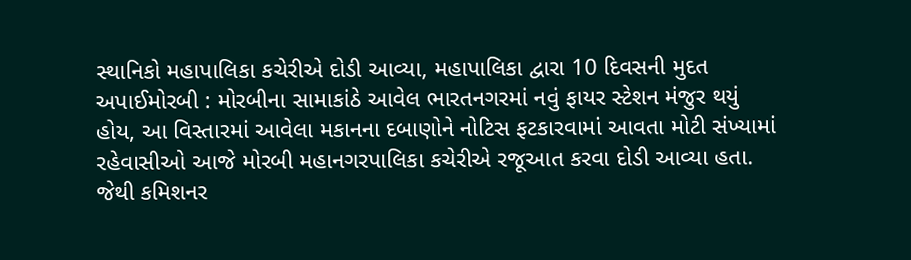સ્થાનિકો મહાપાલિકા કચેરીએ દોડી આવ્યા, મહાપાલિકા દ્વારા 10 દિવસની મુદત અપાઈમોરબી : મોરબીના સામાકાંઠે આવેલ ભારતનગરમાં નવું ફાયર સ્ટેશન મંજુર થયું હોય, આ વિસ્તારમાં આવેલા મકાનના દબાણોને નોટિસ ફટકારવામાં આવતા મોટી સંખ્યામાં રહેવાસીઓ આજે મોરબી મહાનગરપાલિકા કચેરીએ રજૂઆત કરવા દોડી આવ્યા હતા. જેથી કમિશનર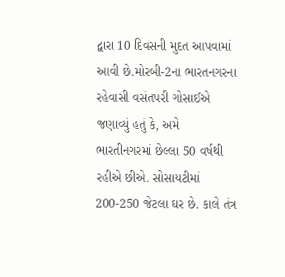દ્વારા 10 દિવસની મુદત આપવામાં આવી છે.મોરબી-2ના ભારતનગરના રહેવાસી વસંતપરી ગોસાઈએ જણાવ્યું હતું કે, અમે ભારતીનગરમાં છેલ્લા 50 વર્ષથી રહીએ છીએ. સોસાયટીમાં 200-250 જેટલા ઘર છે. કાલે તંત્ર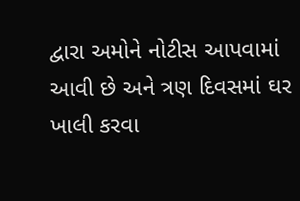દ્વારા અમોને નોટીસ આપવામાં આવી છે અને ત્રણ દિવસમાં ઘર ખાલી કરવા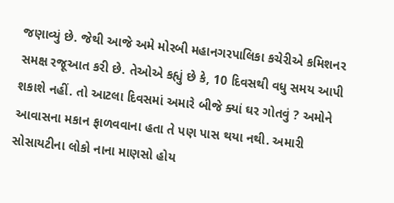જણાવ્યું છે. જેથી આજે અમે મોરબી મહાનગરપાલિકા કચેરીએ કમિશનર સમક્ષ રજૂઆત કરી છે. તેઓએ કહ્યું છે કે, 10 દિવસથી વધુ સમય આપી શકાશે નહીં. તો આટલા દિવસમાં અમારે બીજે ક્યાં ઘર ગોતવું ? અમોને આવાસના મકાન ફાળવવાના હતા તે પણ પાસ થયા નથી. અમારી સોસાયટીના લોકો નાના માણસો હોય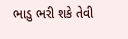ભાડુ ભરી શકે તેવી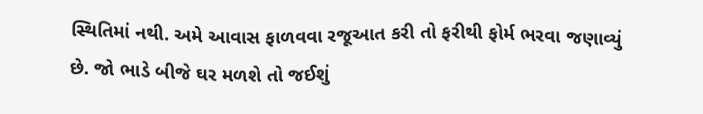સ્થિતિમાં નથી. અમે આવાસ ફાળવવા રજૂઆત કરી તો ફરીથી ફોર્મ ભરવા જણાવ્યું છે. જો ભાડે બીજે ઘર મળશે તો જઈશું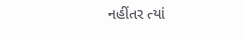નહીંતર ત્યાં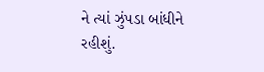ને ત્યાં ઝુંપડા બાંધીને રહીશું.